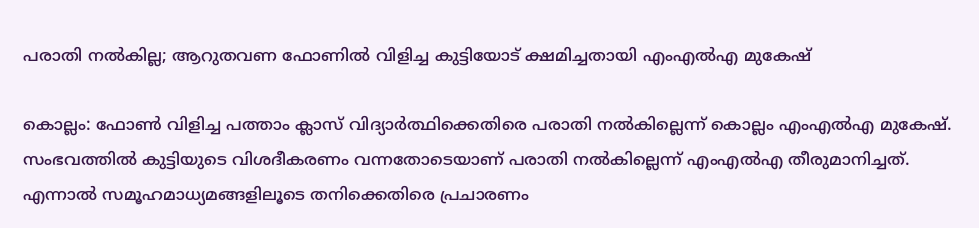പരാതി നല്‍കില്ല; ആറുതവണ ഫോണില്‍ വിളിച്ച കുട്ടിയോട് ക്ഷമിച്ചതായി എംഎല്‍എ മുകേഷ്

കൊല്ലം: ഫോണ്‍ വിളിച്ച പത്താം ക്ലാസ് വിദ്യാര്‍ത്ഥിക്കെതിരെ പരാതി നല്‍കില്ലെന്ന് കൊല്ലം എംഎല്‍എ മുകേഷ്. സംഭവത്തില്‍ കുട്ടിയുടെ വിശദീകരണം വന്നതോടെയാണ് പരാതി നല്‍കില്ലെന്ന് എംഎല്‍എ തീരുമാനിച്ചത്. എന്നാല്‍ സമൂഹമാധ്യമങ്ങളിലൂടെ തനിക്കെതിരെ പ്രചാരണം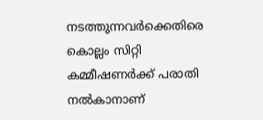നടത്തുന്നവര്‍ക്കെതിരെ കൊല്ലം സിറ്റി കമ്മീഷണര്‍ക്ക് പരാതി നല്‍കാനാണ്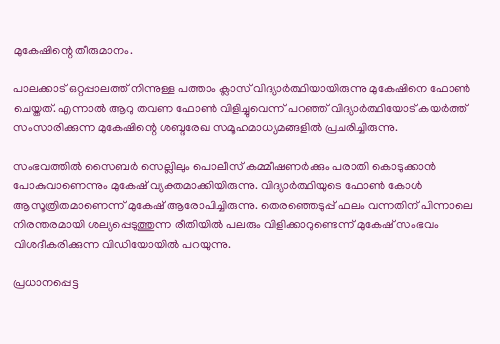മുകേഷിന്റെ തീരുമാനം.

പാലക്കാട് ഒറ്റപ്പാലത്ത് നിന്നുള്ള പത്താം ക്ലാസ് വിദ്യാര്‍ത്ഥിയായിരുന്നു മുകേഷിനെ ഫോണ്‍ ചെയ്തത്. എന്നാല്‍ ആറു തവണ ഫോണ്‍ വിളിച്ചുവെന്ന് പറഞ്ഞ് വിദ്യാര്‍ത്ഥിയോട് കയര്‍ത്ത് സംസാരിക്കുന്ന മുകേഷിന്റെ ശബ്ദരേഖ സമൂഹമാധ്യമങ്ങളില്‍ പ്രചരിച്ചിരുന്നു.

സംഭവത്തില്‍ സൈബര്‍ സെല്ലിലും പൊലീസ് കമ്മീഷണര്‍ക്കും പരാതി കൊടുക്കാന്‍ പോകുവാണെന്നും മുകേഷ് വ്യക്തമാക്കിയിരുന്നു. വിദ്യാര്‍ത്ഥിയുടെ ഫോണ്‍ കോള്‍ ആസൂത്രിതമാണെന്ന് മുകേഷ് ആരോപിച്ചിരുന്നു. തെരഞ്ഞെടുപ്പ് ഫലം വന്നതിന് പിന്നാലെ നിരന്തരമായി ശല്യപ്പെടുത്തുന്ന രീതിയില്‍ പലരും വിളിക്കാറുണ്ടെന്ന് മുകേഷ് സംഭവം വിശദീകരിക്കുന്ന വിഡിയോയില്‍ പറയുന്നു.

പ്രധാനപ്പെട്ട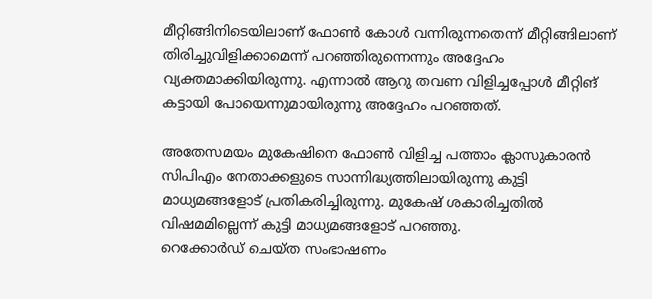മീറ്റിങ്ങിനിടെയിലാണ് ഫോണ്‍ കോള്‍ വന്നിരുന്നതെന്ന് മീറ്റിങ്ങിലാണ് തിരിച്ചുവിളിക്കാമെന്ന് പറഞ്ഞിരുന്നെന്നും അദ്ദേഹം വ്യക്തമാക്കിയിരുന്നു. എന്നാല്‍ ആറു തവണ വിളിച്ചപ്പോള്‍ മീറ്റിങ് കട്ടായി പോയെന്നുമായിരുന്നു അദ്ദേഹം പറഞ്ഞത്.

അതേസമയം മുകേഷിനെ ഫോണ്‍ വിളിച്ച പത്താം ക്ലാസുകാരന്‍ സിപിഎം നേതാക്കളുടെ സാന്നിദ്ധ്യത്തിലായിരുന്നു കുട്ടി മാധ്യമങ്ങളോട് പ്രതികരിച്ചിരുന്നു. മുകേഷ് ശകാരിച്ചതില്‍ വിഷമമില്ലെന്ന് കുട്ടി മാധ്യമങ്ങളോട് പറഞ്ഞു.
റെക്കോര്‍ഡ് ചെയ്ത സംഭാഷണം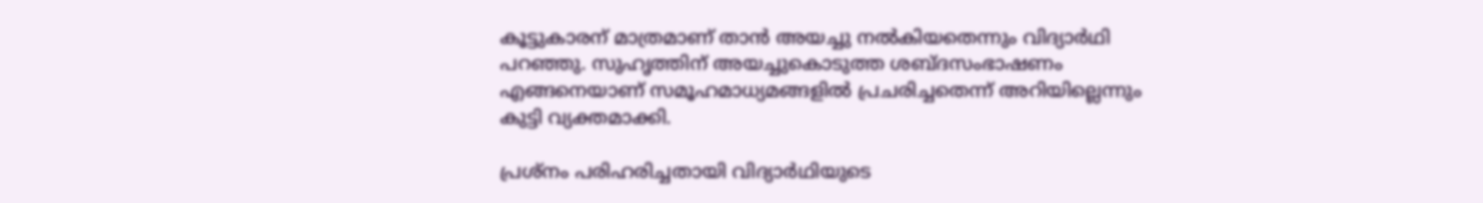കൂട്ടുകാരന് മാത്രമാണ് താന്‍ അയച്ചു നല്‍കിയതെന്നും വിദ്യാര്‍ഥി പറഞ്ഞു. സുഹൃത്തിന് അയച്ചുകൊടുത്ത ശബ്ദസംഭാഷണം എങ്ങനെയാണ് സമൂഹമാധ്യമങ്ങളില്‍ പ്രചരിച്ചതെന്ന് അറിയില്ലെന്നും കുട്ടി വ്യക്തമാക്കി.

പ്രശ്നം പരിഹരിച്ചതായി വിദ്യാര്‍ഥിയുടെ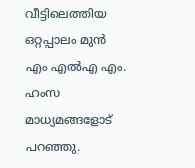വീട്ടിലെത്തിയ ഒറ്റപ്പാലം മുന്‍ എം എല്‍എ എം. ഹംസ മാധ്യമങ്ങളോട് പറഞ്ഞു.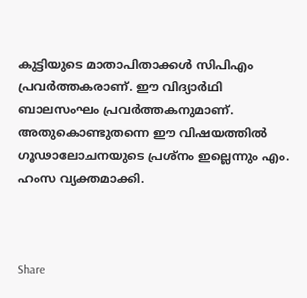കുട്ടിയുടെ മാതാപിതാക്കള്‍ സിപിഎം പ്രവര്‍ത്തകരാണ്. ഈ വിദ്യാര്‍ഥി ബാലസംഘം പ്രവര്‍ത്തകനുമാണ്. അതുകൊണ്ടുതന്നെ ഈ വിഷയത്തില്‍ ഗൂഢാലോചനയുടെ പ്രശ്നം ഇല്ലെന്നും എം. ഹംസ വ്യക്തമാക്കി.



Share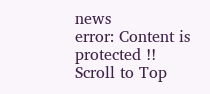news
error: Content is protected !!
Scroll to Top